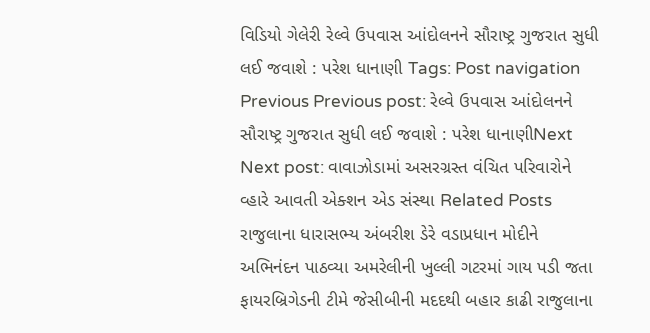વિડિયો ગેલેરી રેલ્વે ઉપવાસ આંદોલનને સૌરાષ્ટ્ર ગુજરાત સુધી લઈ જવાશે : પરેશ ધાનાણી Tags: Post navigation Previous Previous post: રેલ્વે ઉપવાસ આંદોલનને સૌરાષ્ટ્ર ગુજરાત સુધી લઈ જવાશે : પરેશ ધાનાણીNext Next post: વાવાઝોડામાં અસરગ્રસ્ત વંચિત પરિવારોને વ્હારે આવતી એક્શન એડ સંસ્થા Related Posts રાજુલાના ધારાસભ્ય અંબરીશ ડેરે વડાપ્રધાન મોદીને અભિનંદન પાઠવ્યા અમરેલીની ખુલ્લી ગટરમાં ગાય પડી જતા ફાયરબ્રિગેડની ટીમે જેસીબીની મદદથી બહાર કાઢી રાજુલાના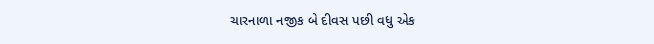ચારનાળા નજીક બે દીવસ પછી વધુ એક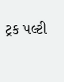ટ્રક પલ્ટી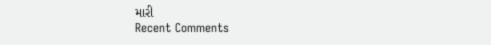મારી
Recent Comments